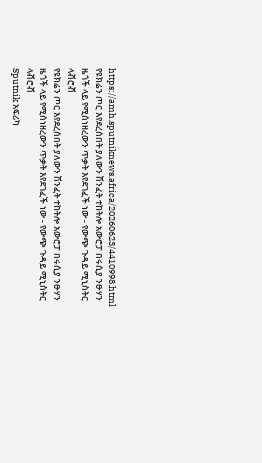https://amh.sputniknews.africa/20260623/4410998.html
የዩክሬን ጦር እየደረሰበት ያለውን ሽንፈት ተከትሎ አውሮፓ በሩሲያ ንፁሃን ዜጎች ላይ የሚሰነዘረውን ጥቃት እየደገፈች ነው - የውጭ ጉዳይ ሚኒስትር ላቭሮቭ
የዩክሬን ጦር እየደረሰበት ያለውን ሽንፈት ተከትሎ አውሮፓ በሩሲያ ንፁሃን ዜጎች ላይ የሚሰነዘረውን ጥቃት እየደገፈች ነው - የውጭ ጉዳይ ሚኒስትር ላቭሮቭ
Sputnik አፍሪካ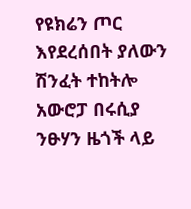የዩክሬን ጦር እየደረሰበት ያለውን ሽንፈት ተከትሎ አውሮፓ በሩሲያ ንፁሃን ዜጎች ላይ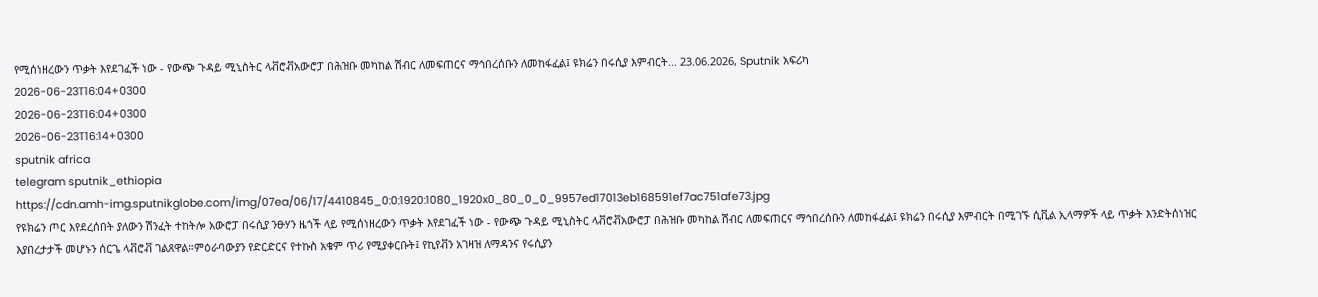የሚሰነዘረውን ጥቃት እየደገፈች ነው - የውጭ ጉዳይ ሚኒስትር ላቭሮቭአውሮፓ በሕዝቡ መካከል ሽብር ለመፍጠርና ማኅበረሰቡን ለመከፋፈል፤ ዩክሬን በሩሲያ እምብርት... 23.06.2026, Sputnik አፍሪካ
2026-06-23T16:04+0300
2026-06-23T16:04+0300
2026-06-23T16:14+0300
sputnik africa
telegram sputnik_ethiopia
https://cdn.amh-img.sputnikglobe.com/img/07ea/06/17/4410845_0:0:1920:1080_1920x0_80_0_0_9957ed17013eb168591ef7ac751afe73.jpg
የዩክሬን ጦር እየደረሰበት ያለውን ሽንፈት ተከትሎ አውሮፓ በሩሲያ ንፁሃን ዜጎች ላይ የሚሰነዘረውን ጥቃት እየደገፈች ነው - የውጭ ጉዳይ ሚኒስትር ላቭሮቭአውሮፓ በሕዝቡ መካከል ሽብር ለመፍጠርና ማኅበረሰቡን ለመከፋፈል፤ ዩክሬን በሩሲያ እምብርት በሚገኙ ሲቪል ኢላማዎች ላይ ጥቃት እንድትሰነዝር እያበረታታች መሆኑን ሰርጌ ላቭሮቭ ገልጸዋል።ምዕራባውያን የድርድርና የተኩስ አቁም ጥሪ የሚያቀርቡት፤ የኪየቭን አገዛዝ ለማዳንና የሩሲያን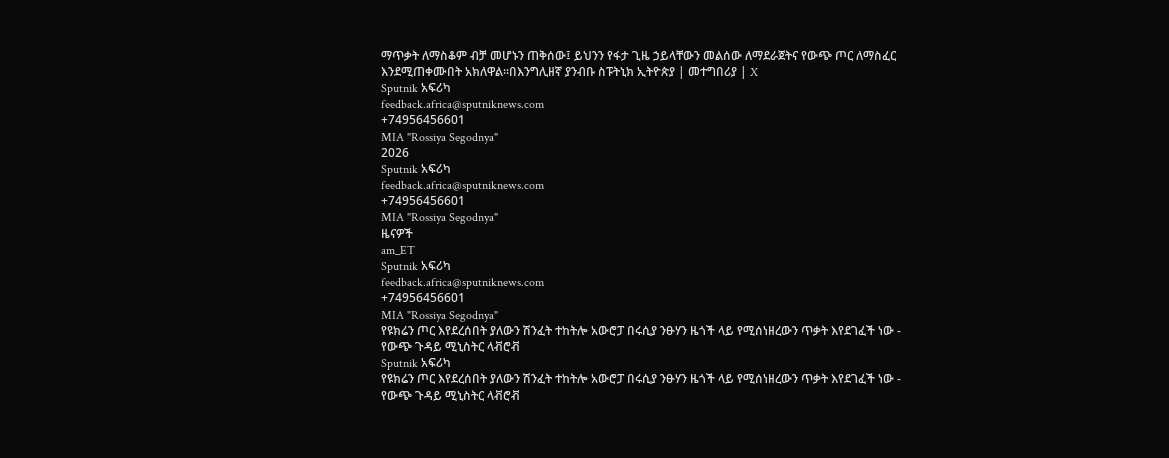ማጥቃት ለማስቆም ብቻ መሆኑን ጠቅሰው፤ ይህንን የፋታ ጊዜ ኃይላቸውን መልሰው ለማደራጀትና የውጭ ጦር ለማስፈር እንደሚጠቀሙበት አክለዋል።በእንግሊዘኛ ያንብቡ ስፑትኒክ ኢትዮጵያ | መተግበሪያ | X
Sputnik አፍሪካ
feedback.africa@sputniknews.com
+74956456601
MIA "Rossiya Segodnya"
2026
Sputnik አፍሪካ
feedback.africa@sputniknews.com
+74956456601
MIA "Rossiya Segodnya"
ዜናዎች
am_ET
Sputnik አፍሪካ
feedback.africa@sputniknews.com
+74956456601
MIA "Rossiya Segodnya"
የዩክሬን ጦር እየደረሰበት ያለውን ሽንፈት ተከትሎ አውሮፓ በሩሲያ ንፁሃን ዜጎች ላይ የሚሰነዘረውን ጥቃት እየደገፈች ነው - የውጭ ጉዳይ ሚኒስትር ላቭሮቭ
Sputnik አፍሪካ
የዩክሬን ጦር እየደረሰበት ያለውን ሽንፈት ተከትሎ አውሮፓ በሩሲያ ንፁሃን ዜጎች ላይ የሚሰነዘረውን ጥቃት እየደገፈች ነው - የውጭ ጉዳይ ሚኒስትር ላቭሮቭ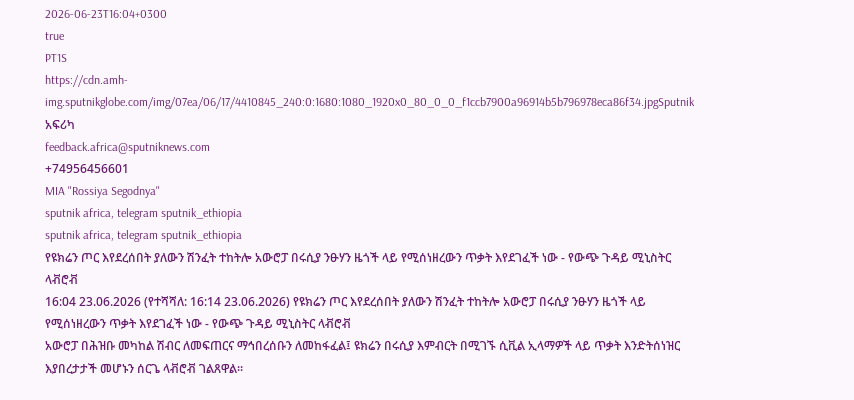2026-06-23T16:04+0300
true
PT1S
https://cdn.amh-img.sputnikglobe.com/img/07ea/06/17/4410845_240:0:1680:1080_1920x0_80_0_0_f1ccb7900a96914b5b796978eca86f34.jpgSputnik አፍሪካ
feedback.africa@sputniknews.com
+74956456601
MIA "Rossiya Segodnya"
sputnik africa, telegram sputnik_ethiopia
sputnik africa, telegram sputnik_ethiopia
የዩክሬን ጦር እየደረሰበት ያለውን ሽንፈት ተከትሎ አውሮፓ በሩሲያ ንፁሃን ዜጎች ላይ የሚሰነዘረውን ጥቃት እየደገፈች ነው - የውጭ ጉዳይ ሚኒስትር ላቭሮቭ
16:04 23.06.2026 (የተሻሻለ: 16:14 23.06.2026) የዩክሬን ጦር እየደረሰበት ያለውን ሽንፈት ተከትሎ አውሮፓ በሩሲያ ንፁሃን ዜጎች ላይ የሚሰነዘረውን ጥቃት እየደገፈች ነው - የውጭ ጉዳይ ሚኒስትር ላቭሮቭ
አውሮፓ በሕዝቡ መካከል ሽብር ለመፍጠርና ማኅበረሰቡን ለመከፋፈል፤ ዩክሬን በሩሲያ እምብርት በሚገኙ ሲቪል ኢላማዎች ላይ ጥቃት እንድትሰነዝር እያበረታታች መሆኑን ሰርጌ ላቭሮቭ ገልጸዋል።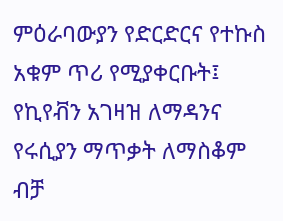ምዕራባውያን የድርድርና የተኩስ አቁም ጥሪ የሚያቀርቡት፤ የኪየቭን አገዛዝ ለማዳንና የሩሲያን ማጥቃት ለማስቆም ብቻ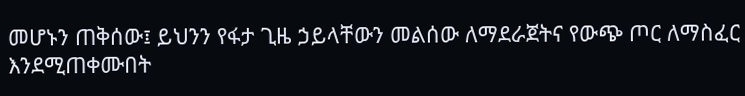መሆኑን ጠቅሰው፤ ይህንን የፋታ ጊዜ ኃይላቸውን መልሰው ለማደራጀትና የውጭ ጦር ለማስፈር እንደሚጠቀሙበት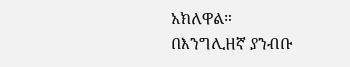አክለዋል።
በእንግሊዘኛ ያንብቡ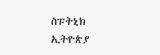ስፑትኒክ ኢትዮጵያ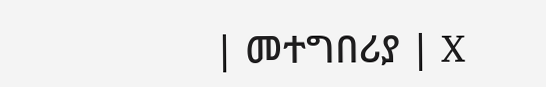| መተግበሪያ | X